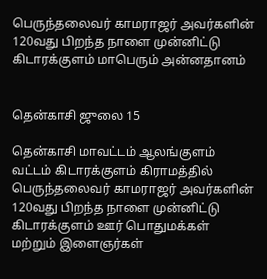பெருந்தலைவர் காமராஜர் அவர்களின் 120வது பிறந்த நாளை முன்னிட்டு கிடாரக்குளம் மாபெரும் அன்னதானம்


தென்காசி ஜுலை 15

தென்காசி மாவட்டம் ஆலங்குளம் வட்டம் கிடாரக்குளம் கிராமத்தில் பெருந்தலைவர் காமராஜர் அவர்களின் 120வது பிறந்த நாளை முன்னிட்டு கிடாரக்குளம் ஊர் பொதுமக்கள் மற்றும் இளைஞர்கள்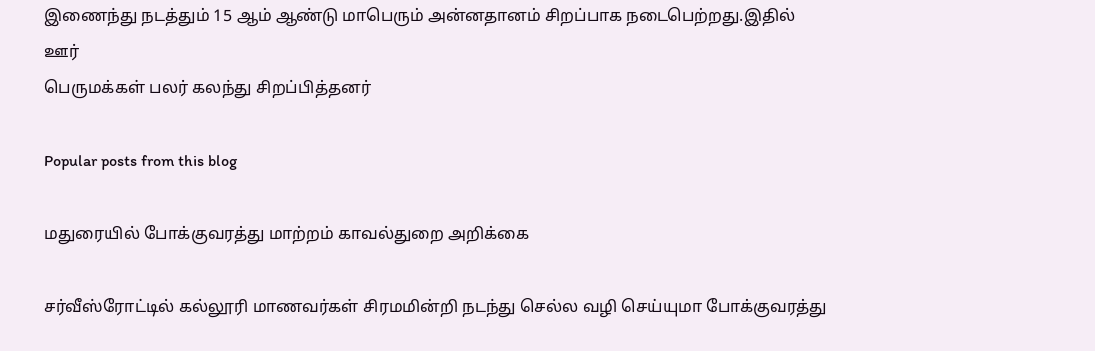இணைந்து நடத்தும் 15 ஆம் ஆண்டு மாபெரும் அன்னதானம் சிறப்பாக நடைபெற்றது.இதில் ஊர்
பெருமக்கள் பலர் கலந்து சிறப்பித்தனர்

Popular posts from this blog

மதுரையில் போக்குவரத்து மாற்றம் காவல்துறை அறிக்கை

சர்வீஸ்ரோட்டில் கல்லூரி மாணவர்கள் சிரமமின்றி நடந்து செல்ல வழி செய்யுமா போக்குவரத்து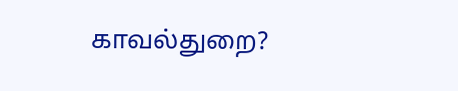காவல்துறை?